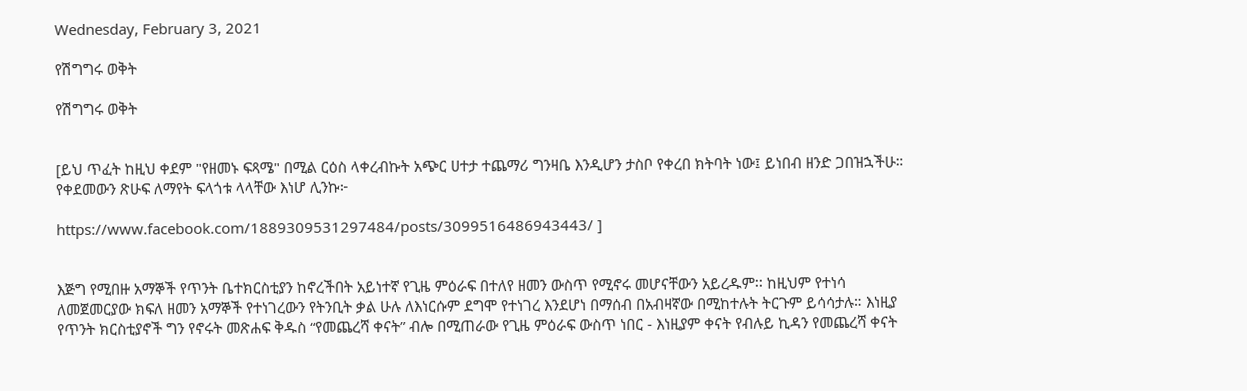Wednesday, February 3, 2021

የሽግግሩ ወቅት

የሽግግሩ ወቅት


[ይህ ጥፈት ከዚህ ቀደም "የዘመኑ ፍጻሜ" በሚል ርዕስ ላቀረብኩት አጭር ሀተታ ተጨማሪ ግንዛቤ እንዲሆን ታስቦ የቀረበ ክትባት ነው፤ ይነበብ ዘንድ ጋበዝኋችሁ። የቀደመውን ጽሁፍ ለማየት ፍላጎቱ ላላቸው እነሆ ሊንኩ፦

https://www.facebook.com/1889309531297484/posts/3099516486943443/ ]


እጅግ የሚበዙ አማኞች የጥንት ቤተክርስቲያን ከኖረችበት አይነተኛ የጊዜ ምዕራፍ በተለየ ዘመን ውስጥ የሚኖሩ መሆናቸውን አይረዱም፡፡ ከዚህም የተነሳ ለመጀመርያው ክፍለ ዘመን አማኞች የተነገረውን የትንቢት ቃል ሁሉ ለእነርሱም ደግሞ የተነገረ እንደሆነ በማሰብ በአብዛኛው በሚከተሉት ትርጉም ይሳሳታሉ። እነዚያ የጥንት ክርስቲያኖች ግን የኖሩት መጽሐፍ ቅዱስ “የመጨረሻ ቀናት” ብሎ በሚጠራው የጊዜ ምዕራፍ ውስጥ ነበር - እነዚያም ቀናት የብሉይ ኪዳን የመጨረሻ ቀናት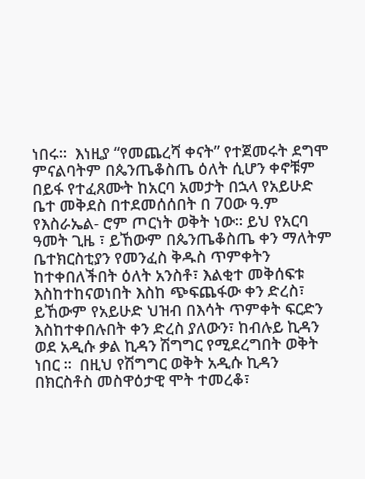ነበሩ።  እነዚያ “የመጨረሻ ቀናት” የተጀመሩት ደግሞ ምናልባትም በጴንጤቆስጤ ዕለት ሲሆን ቀኖቹም በይፋ የተፈጸሙት ከአርባ አመታት በኋላ የአይሁድ ቤተ መቅደስ በተደመሰሰበት በ 70ው ዓ.ም የእስራኤል- ሮም ጦርነት ወቅት ነው። ይህ የአርባ ዓመት ጊዜ ፣ ይኸውም በጴንጤቆስጤ ቀን ማለትም ቤተክርስቲያን የመንፈስ ቅዱስ ጥምቀትን ከተቀበለችበት ዕለት አንስቶ፣ እልቂተ መቅሰፍቱ እስከተከናወነበት እስከ ጭፍጨፋው ቀን ድረስ፣ ይኸውም የአይሁድ ህዝብ በእሳት ጥምቀት ፍርድን እስከተቀበሉበት ቀን ድረስ ያለውን፣ ከብሉይ ኪዳን ወደ አዲሱ ቃል ኪዳን ሽግግር የሚደረግበት ወቅት ነበር ፡፡  በዚህ የሽግግር ወቅት አዲሱ ኪዳን በክርስቶስ መስዋዕታዊ ሞት ተመረቆ፣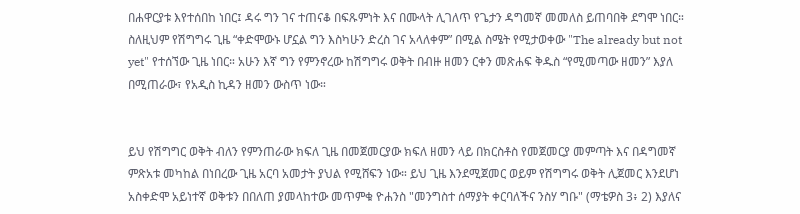በሐዋርያቱ እየተሰበከ ነበር፤ ዳሩ ግን ገና ተጠናቆ በፍጹምነት እና በሙላት ሊገለጥ የጌታን ዳግመኛ መመለስ ይጠባበቅ ደግሞ ነበር። ስለዚህም የሽግግሩ ጊዜ “ቀድሞውኑ ሆኗል ግን እስካሁን ድረስ ገና አላለቀም” በሚል ስሜት የሚታወቀው "The already but not yet" የተሰኘው ጊዜ ነበር። አሁን እኛ ግን የምንኖረው ከሽግግሩ ወቅት በብዙ ዘመን ርቀን መጽሐፍ ቅዱስ “የሚመጣው ዘመን” እያለ በሚጠራው፣ የአዲስ ኪዳን ዘመን ውስጥ ነው።


ይህ የሽግግር ወቅት ብለን የምንጠራው ክፍለ ጊዜ በመጀመርያው ክፍለ ዘመን ላይ በክርስቶስ የመጀመርያ መምጣት እና በዳግመኛ ምጽአቱ መካከል በነበረው ጊዜ አርባ አመታት ያህል የሚሸፍን ነው። ይህ ጊዜ እንደሚጀመር ወይም የሽግግሩ ወቅት ሊጀመር እንደሆነ አስቀድሞ አይነተኛ ወቅቱን በበለጠ ያመላከተው መጥምቁ ዮሐንስ "መንግስተ ሰማያት ቀርባለችና ንስሃ ግቡ" (ማቴዎስ 3፥ 2) እያለና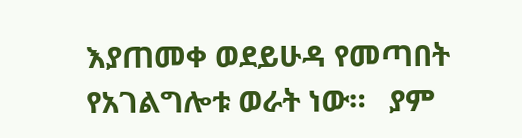እያጠመቀ ወደይሁዳ የመጣበት የአገልግሎቱ ወራት ነው።   ያም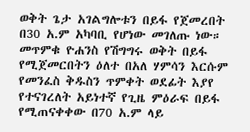ወቅት ጌታ አገልግሎቱን በይፋ የጀመረበት በ30 አ.ም አካባቢ የሆነው መገለጡ ነው። መጥምቁ ዮሐንስ የሽግግሩ ወቅት በይፋ የሚጀመርበትን ዕለተ በአለ ሃምሳን እርሱም የመንፈስ ቅዱስን ጥምቀት ወደፊት እያየ የተናገረለት አይነተኛ የጊዜ ምዕራፍ በይፋ የሚጠናቀቀው በ70 አ.ም ላይ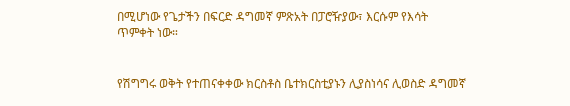በሚሆነው የጌታችን በፍርድ ዳግመኛ ምጽአት በፓሮዥያው፣ እርሱም የእሳት ጥምቀት ነው።


የሽግግሩ ወቅት የተጠናቀቀው ክርስቶስ ቤተክርስቲያኑን ሊያስነሳና ሊወስድ ዳግመኛ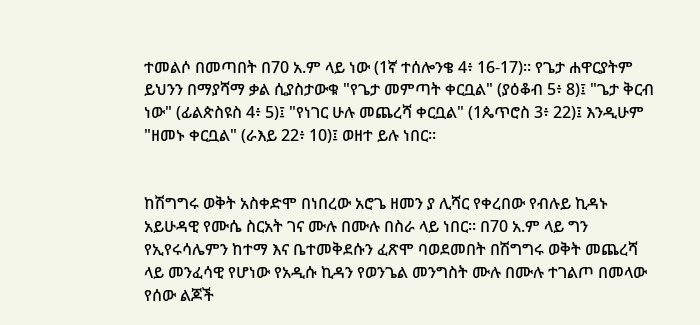ተመልሶ በመጣበት በ70 አ.ም ላይ ነው (1ኛ ተሰሎንቄ 4፥ 16-17)። የጌታ ሐዋርያትም ይህንን በማያሻማ ቃል ሲያስታውቁ "የጌታ መምጣት ቀርቧል" (ያዕቆብ 5፥ 8)፤ "ጌታ ቅርብ ነው" (ፊልጵስዩስ 4፥ 5)፤ "የነገር ሁሉ መጨረሻ ቀርቧል" (1ጴጥሮስ 3፥ 22)፤ እንዲሁም "ዘመኑ ቀርቧል" (ራእይ 22፥ 10)፤ ወዘተ ይሉ ነበር።


ከሽግግሩ ወቅት አስቀድሞ በነበረው አሮጌ ዘመን ያ ሊሻር የቀረበው የብሉይ ኪዳኑ አይሁዳዊ የሙሴ ስርአት ገና ሙሉ በሙሉ በስራ ላይ ነበር። በ70 አ.ም ላይ ግን የኢየሩሳሌምን ከተማ እና ቤተመቅደሱን ፈጽሞ ባወደመበት በሽግግሩ ወቅት መጨረሻ ላይ መንፈሳዊ የሆነው የአዲሱ ኪዳን የወንጌል መንግስት ሙሉ በሙሉ ተገልጦ በመላው የሰው ልጆች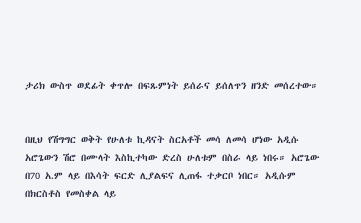ታሪክ ውስጥ ወደፊት ቀጥሎ በፍጹምነት ይሰራና ይሰለጥን ዘንድ መሰረተው።


በዚህ የሽግግር ወቅት የሁለቱ ኪዳናት ስርአቶች መሳ ለመሳ ሆነው አዲሱ አሮጌውን ሽሮ በሙላት እስኪተካው ድረስ ሁለቱም በስራ ላይ ነበሩ። አሮጌው በ70 አ.ም ላይ በእሳት ፍርድ ሊያልፍና ሊጠፋ ተቃርቦ ነበር። አዲሱም በክርስቶስ የመስቀል ላይ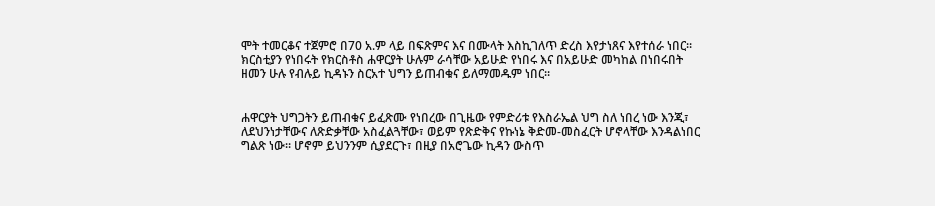ሞት ተመርቆና ተጀምሮ በ70 አ.ም ላይ በፍጽምና እና በሙላት እስኪገለጥ ድረስ እየታነጸና እየተሰራ ነበር። ክርስቲያን የነበሩት የክርስቶስ ሐዋርያት ሁሉም ራሳቸው አይሁድ የነበሩ እና በአይሁድ መካከል በነበሩበት ዘመን ሁሉ የብሉይ ኪዳኑን ስርአተ ህግን ይጠብቁና ይለማመዱም ነበር።


ሐዋርያት ህግጋትን ይጠብቁና ይፈጽሙ የነበረው በጊዜው የምድሪቱ የእስራኤል ህግ ስለ ነበረ ነው እንጂ፣ ለደህንነታቸውና ለጽድቃቸው አስፈልጓቸው፣ ወይም የጽድቅና የኩነኔ ቅድመ-መስፈርት ሆኖላቸው እንዳልነበር ግልጽ ነው። ሆኖም ይህንንም ሲያደርጉ፣ በዚያ በአሮጌው ኪዳን ውስጥ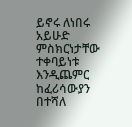ይኖሩ ለነበሩ አይሁድ ምስክርነታቸው ተቀባይነቱ እንዲጨምር ከፈሪሳውያን በተሻለ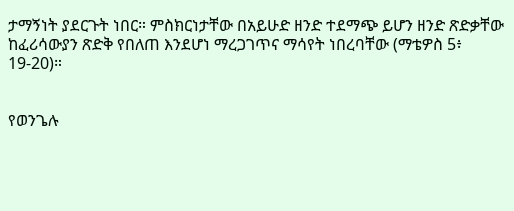ታማኝነት ያደርጉት ነበር። ምስክርነታቸው በአይሁድ ዘንድ ተደማጭ ይሆን ዘንድ ጽድቃቸው ከፈሪሳውያን ጽድቅ የበለጠ እንደሆነ ማረጋገጥና ማሳየት ነበረባቸው (ማቴዎስ 5፥ 19-20)።


የወንጌሉ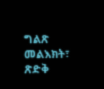ግልጽ መልእክት፣ ጽድቅ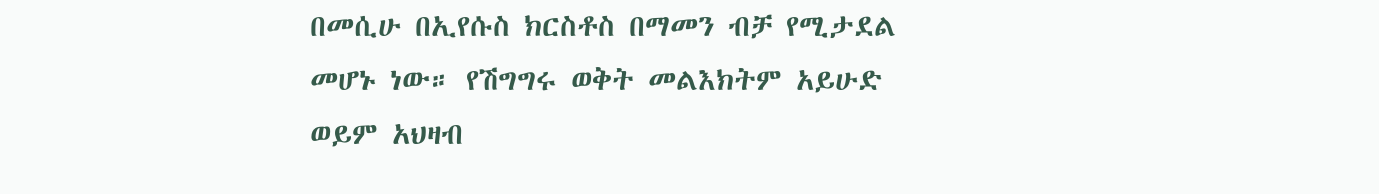በመሲሁ በኢየሱስ ክርስቶስ በማመን ብቻ የሚታደል መሆኑ ነው። የሽግግሩ ወቅት መልእክትም አይሁድ ወይም አህዛብ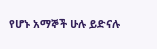የሆኑ አማኞች ሁሉ ይድናሉ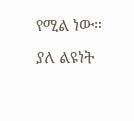የሚል ነው። ያለ ልዩነት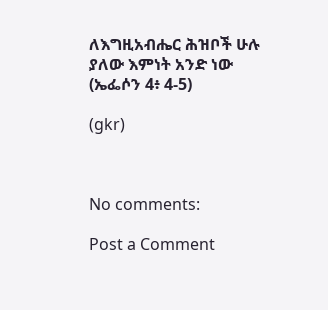ለእግዚአብሔር ሕዝቦች ሁሉ ያለው እምነት አንድ ነው (ኤፌሶን 4፥ 4-5)

(gkr)



No comments:

Post a Comment